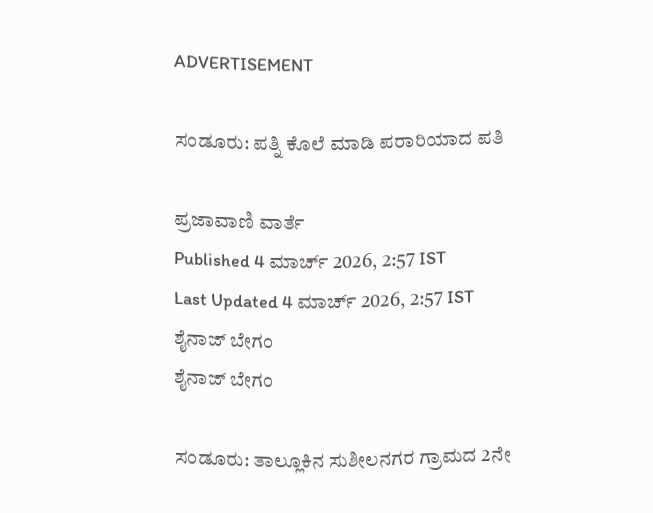ADVERTISEMENT

ಸಂಡೂರು: ಪತ್ನಿ ಕೊಲೆ ಮಾಡಿ ಪರಾರಿಯಾದ ಪತಿ

ಪ್ರಜಾವಾಣಿ ವಾರ್ತೆ
Published 4 ಮಾರ್ಚ್ 2026, 2:57 IST
Last Updated 4 ಮಾರ್ಚ್ 2026, 2:57 IST
ಶೈನಾಜ್ ಬೇಗಂ
ಶೈನಾಜ್ ಬೇಗಂ

ಸಂಡೂರು: ತಾಲ್ಲೂಕಿನ ಸುಶೀಲನಗರ ಗ್ರಾಮದ 2ನೇ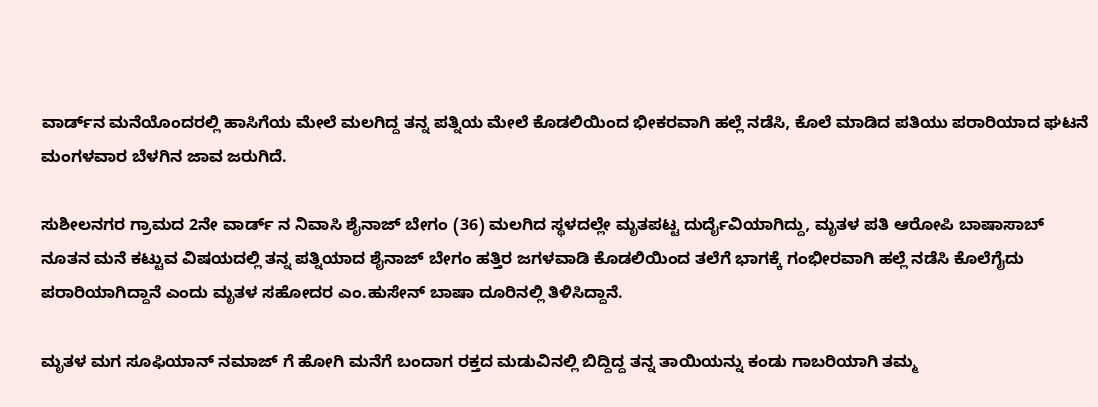ವಾರ್ಡ್‌ನ ಮನೆಯೊಂದರಲ್ಲಿ ಹಾಸಿಗೆಯ ಮೇಲೆ ಮಲಗಿದ್ದ ತನ್ನ ಪತ್ನಿಯ ಮೇಲೆ ಕೊಡಲಿಯಿಂದ ಭೀಕರವಾಗಿ ಹಲ್ಲೆ ನಡೆಸಿ, ಕೊಲೆ ಮಾಡಿದ ಪತಿಯು ಪರಾರಿಯಾದ ಘಟನೆ ಮಂಗಳವಾರ ಬೆಳಗಿನ ಜಾವ ಜರುಗಿದೆ.

ಸುಶೀಲನಗರ ಗ್ರಾಮದ 2ನೇ ವಾರ್ಡ್ ನ ನಿವಾಸಿ ಶೈನಾಜ್ ಬೇಗಂ (36) ಮಲಗಿದ ಸ್ಥಳದಲ್ಲೇ ಮೃತಪಟ್ಟ ದುರ್ದೈವಿಯಾಗಿದ್ದು, ಮೃತಳ ಪತಿ ಆರೋಪಿ ಬಾಷಾಸಾಬ್ ನೂತನ ಮನೆ ಕಟ್ಟುವ ವಿಷಯದಲ್ಲಿ ತನ್ನ ಪತ್ನಿಯಾದ ಶೈನಾಜ್ ಬೇಗಂ ಹತ್ತಿರ ಜಗಳವಾಡಿ ಕೊಡಲಿಯಿಂದ ತಲೆಗೆ ಭಾಗಕ್ಕೆ ಗಂಭೀರವಾಗಿ ಹಲ್ಲೆ ನಡೆಸಿ ಕೊಲೆಗೈದು ಪರಾರಿಯಾಗಿದ್ದಾನೆ ಎಂದು ಮೃತಳ ಸಹೋದರ ಎಂ.ಹುಸೇನ್ ಬಾಷಾ ದೂರಿನಲ್ಲಿ ತಿಳಿಸಿದ್ದಾನೆ.

ಮೃತಳ ಮಗ ಸೂಫಿಯಾನ್ ನಮಾಜ್ ಗೆ ಹೋಗಿ ಮನೆಗೆ ಬಂದಾಗ ರಕ್ತದ ಮಡುವಿನಲ್ಲಿ ಬಿದ್ದಿದ್ದ ತನ್ನ ತಾಯಿಯನ್ನು ಕಂಡು ಗಾಬರಿಯಾಗಿ ತಮ್ಮ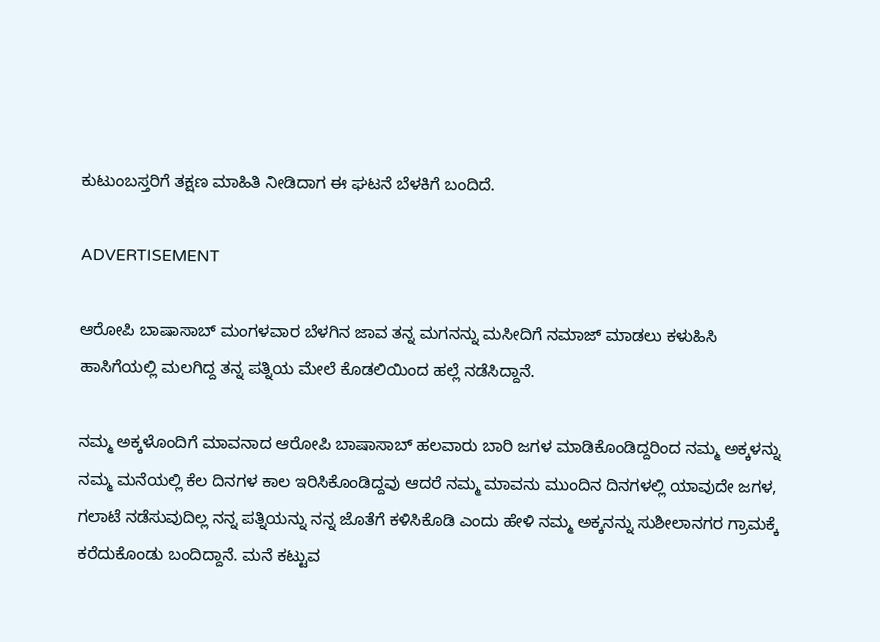ಕುಟುಂಬಸ್ತರಿಗೆ ತಕ್ಷಣ ಮಾಹಿತಿ ನೀಡಿದಾಗ ಈ ಘಟನೆ ಬೆಳಕಿಗೆ ಬಂದಿದೆ.

ADVERTISEMENT

ಆರೋಪಿ ಬಾಷಾಸಾಬ್ ಮಂಗಳವಾರ ಬೆಳಗಿನ ಜಾವ ತನ್ನ ಮಗನನ್ನು ಮಸೀದಿಗೆ ನಮಾಜ್ ಮಾಡಲು ಕಳುಹಿಸಿ ಹಾಸಿಗೆಯಲ್ಲಿ ಮಲಗಿದ್ದ ತನ್ನ ಪತ್ನಿಯ ಮೇಲೆ ಕೊಡಲಿಯಿಂದ ಹಲ್ಲೆ ನಡೆಸಿದ್ದಾನೆ.

ನಮ್ಮ ಅಕ್ಕಳೊಂದಿಗೆ ಮಾವನಾದ ಆರೋಪಿ ಬಾಷಾಸಾಬ್ ಹಲವಾರು ಬಾರಿ ಜಗಳ ಮಾಡಿಕೊಂಡಿದ್ದರಿಂದ ನಮ್ಮ ಅಕ್ಕಳನ್ನು ನಮ್ಮ ಮನೆಯಲ್ಲಿ ಕೆಲ ದಿನಗಳ ಕಾಲ ಇರಿಸಿಕೊಂಡಿದ್ದವು ಆದರೆ ನಮ್ಮ ಮಾವನು ಮುಂದಿನ ದಿನಗಳಲ್ಲಿ ಯಾವುದೇ ಜಗಳ, ಗಲಾಟೆ ನಡೆಸುವುದಿಲ್ಲ ನನ್ನ ಪತ್ನಿಯನ್ನು ನನ್ನ ಜೊತೆಗೆ ಕಳಿಸಿಕೊಡಿ ಎಂದು ಹೇಳಿ ನಮ್ಮ ಅಕ್ಕನನ್ನು ಸುಶೀಲಾನಗರ ಗ್ರಾಮಕ್ಕೆ ಕರೆದುಕೊಂಡು ಬಂದಿದ್ದಾನೆ. ಮನೆ ಕಟ್ಟುವ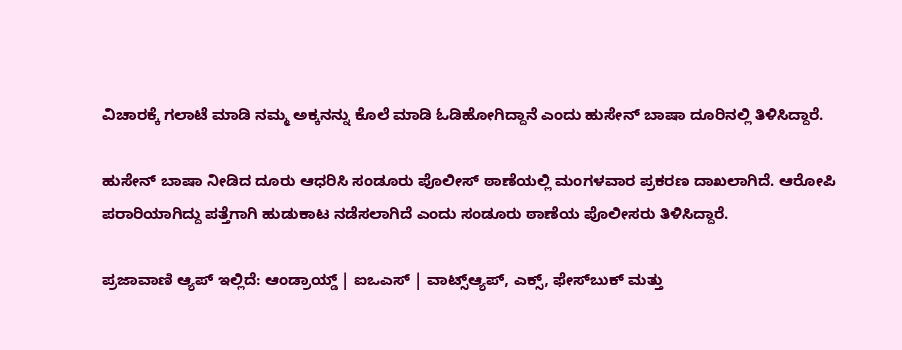ವಿಚಾರಕ್ಕೆ ಗಲಾಟೆ ಮಾಡಿ ನಮ್ಮ ಅಕ್ಕನನ್ನು ಕೊಲೆ ಮಾಡಿ ಓಡಿಹೋಗಿದ್ದಾನೆ ಎಂದು ಹುಸೇನ್ ಬಾಷಾ ದೂರಿನಲ್ಲಿ ತಿಳಿಸಿದ್ದಾರೆ.

ಹುಸೇನ್ ಬಾಷಾ ನೀಡಿದ ದೂರು ಆಧರಿಸಿ ಸಂಡೂರು ಪೊಲೀಸ್ ಠಾಣೆಯಲ್ಲಿ ಮಂಗಳವಾರ ಪ್ರಕರಣ ದಾಖಲಾಗಿದೆ. ಆರೋಪಿ ಪರಾರಿಯಾಗಿದ್ದು ಪತ್ತೆಗಾಗಿ ಹುಡುಕಾಟ ನಡೆಸಲಾಗಿದೆ ಎಂದು ಸಂಡೂರು ಠಾಣೆಯ ಪೊಲೀಸರು ತಿಳಿಸಿದ್ದಾರೆ.

ಪ್ರಜಾವಾಣಿ ಆ್ಯಪ್ ಇಲ್ಲಿದೆ: ಆಂಡ್ರಾಯ್ಡ್ | ಐಒಎಸ್ | ವಾಟ್ಸ್ಆ್ಯಪ್, ಎಕ್ಸ್, ಫೇಸ್‌ಬುಕ್ ಮತ್ತು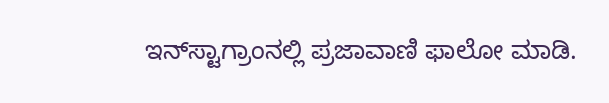ಇನ್‌ಸ್ಟಾಗ್ರಾಂನಲ್ಲಿ ಪ್ರಜಾವಾಣಿ ಫಾಲೋ ಮಾಡಿ.